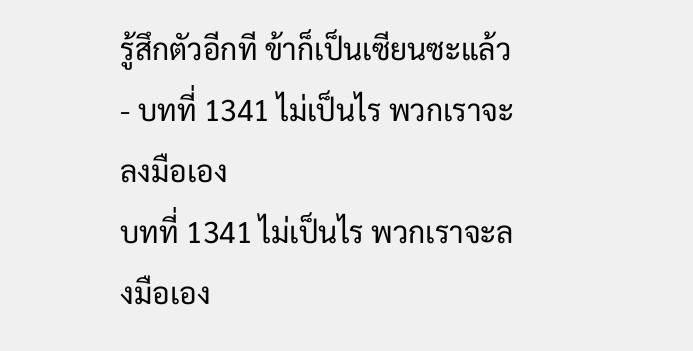รู้สึกตัวอีกที ข้าก็เป็นเซียนซะแล้ว - บทที่ 1341 ไม่เป็นไร พวกเราจะลงมือเอง
บทที่ 1341 ไม่เป็นไร พวกเราจะลงมือเอง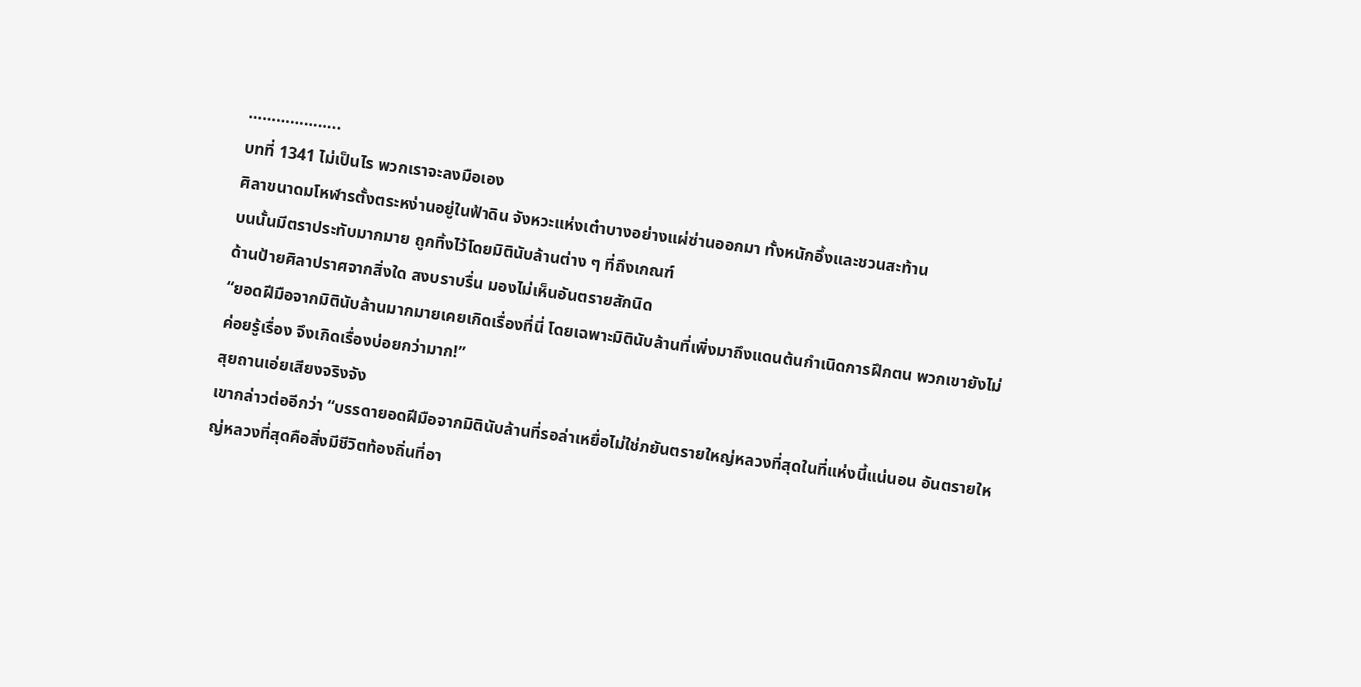………………..
บทที่ 1341 ไม่เป็นไร พวกเราจะลงมือเอง
ศิลาขนาดมโหฬารตั้งตระหง่านอยู่ในฟ้าดิน จังหวะแห่งเต๋าบางอย่างแผ่ซ่านออกมา ทั้งหนักอึ้งและชวนสะท้าน
บนนั้นมีตราประทับมากมาย ถูกทิ้งไว้โดยมิตินับล้านต่าง ๆ ที่ถึงเกณฑ์
ด้านป้ายศิลาปราศจากสิ่งใด สงบราบรื่น มองไม่เห็นอันตรายสักนิด
“ยอดฝีมือจากมิตินับล้านมากมายเคยเกิดเรื่องที่นี่ โดยเฉพาะมิตินับล้านที่เพิ่งมาถึงแดนต้นกำเนิดการฝึกตน พวกเขายังไม่ค่อยรู้เรื่อง จึงเกิดเรื่องบ่อยกว่ามาก!”
สุยถานเอ่ยเสียงจริงจัง
เขากล่าวต่ออีกว่า “บรรดายอดฝีมือจากมิตินับล้านที่รอล่าเหยื่อไม่ใช่ภยันตรายใหญ่หลวงที่สุดในที่แห่งนี้แน่นอน อันตรายใหญ่หลวงที่สุดคือสิ่งมีชีวิตท้องถิ่นที่อา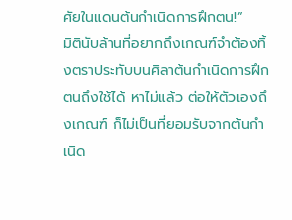ศัยในแดนต้นกำเนิดการฝึกตน!”
มิตินับล้านที่อยากถึงเกณฑ์จำต้องทิ้งตราประทับบนศิลาต้นกำเนิดการฝึกตนถึงใช้ได้ หาไม่แล้ว ต่อให้ตัวเองถึงเกณฑ์ ก็ไม่เป็นที่ยอมรับจากต้นกำเนิด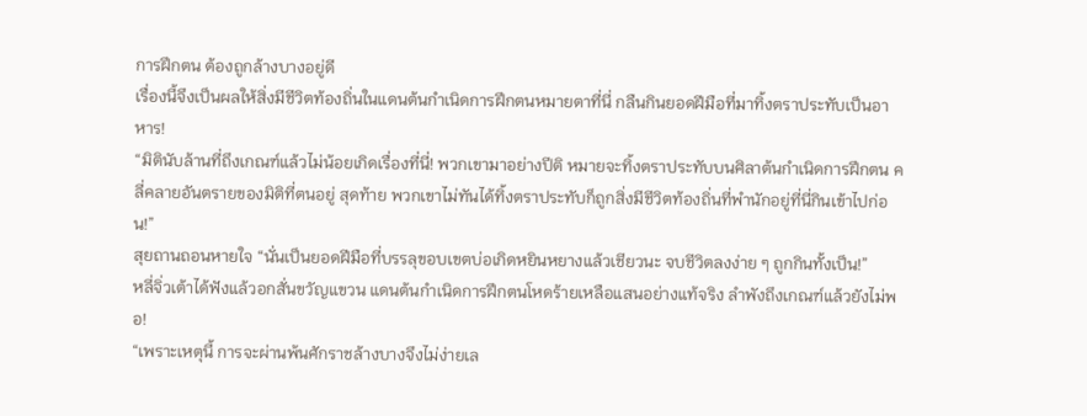การฝึกตน ต้องถูกล้างบางอยู่ดี
เรื่องนี้จึงเป็นผลให้สิ่งมีชีวิตท้องถิ่นในแดนต้นกำเนิดการฝึกตนหมายตาที่นี่ กลืนกินยอดฝีมือที่มาทิ้งตราประทับเป็นอาหาร!
“มิตินับล้านที่ถึงเกณฑ์แล้วไม่น้อยเกิดเรื่องที่นี่! พวกเขามาอย่างปีติ หมายจะทิ้งตราประทับบนศิลาต้นกำเนิดการฝึกตน คลี่คลายอันตรายของมิติที่ตนอยู่ สุดท้าย พวกเขาไม่ทันได้ทิ้งตราประทับก็ถูกสิ่งมีชีวิตท้องถิ่นที่พำนักอยู่ที่นี่กินเข้าไปก่อน!”
สุยถานถอนหายใจ “นั่นเป็นยอดฝีมือที่บรรลุขอบเขตบ่อเกิดหยินหยางแล้วเชียวนะ จบชีวิตลงง่าย ๆ ถูกกินทั้งเป็น!”
หลี่จิ่วเต้าได้ฟังแล้วอกสั่นขวัญแขวน แดนต้นกำเนิดการฝึกตนโหดร้ายเหลือแสนอย่างแท้จริง ลำพังถึงเกณฑ์แล้วยังไม่พอ!
“เพราะเหตุนี้ การจะผ่านพ้นศักราชล้างบางจึงไม่ง่ายเล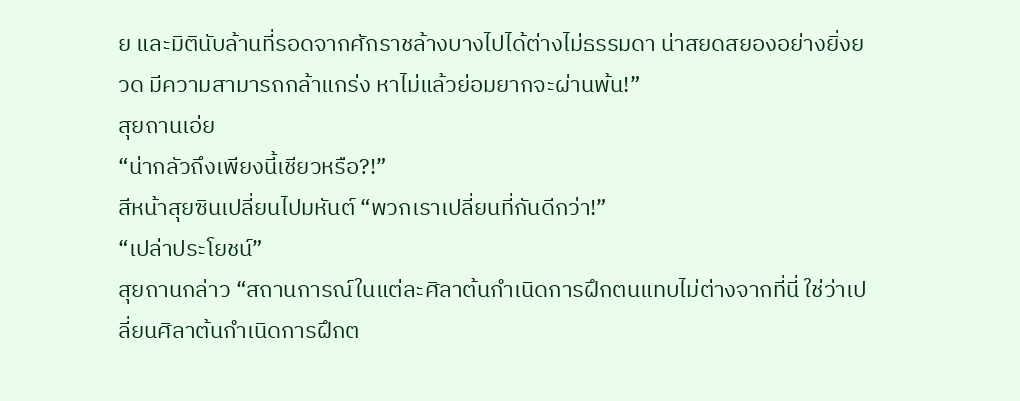ย และมิตินับล้านที่รอดจากศักราชล้างบางไปได้ต่างไม่ธรรมดา น่าสยดสยองอย่างยิ่งยวด มีความสามารถกล้าแกร่ง หาไม่แล้วย่อมยากจะผ่านพ้น!”
สุยถานเอ่ย
“น่ากลัวถึงเพียงนี้เชียวหรือ?!”
สีหน้าสุยซินเปลี่ยนไปมหันต์ “พวกเราเปลี่ยนที่กันดีกว่า!”
“เปล่าประโยชน์”
สุยถานกล่าว “สถานการณ์ในแต่ละศิลาต้นกำเนิดการฝึกตนแทบไม่ต่างจากที่นี่ ใช่ว่าเปลี่ยนศิลาต้นกำเนิดการฝึกต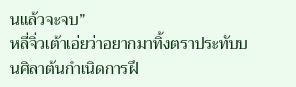นแล้วจะจบ”
หลี่จิ่วเต้าเอ่ยว่าอยากมาทิ้งตราประทับบนศิลาต้นกำเนิดการฝึ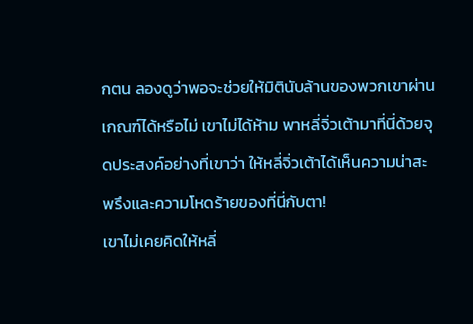กตน ลองดูว่าพอจะช่วยให้มิตินับล้านของพวกเขาผ่านเกณฑ์ได้หรือไม่ เขาไม่ได้ห้าม พาหลี่จิ่วเต้ามาที่นี่ด้วยจุดประสงค์อย่างที่เขาว่า ให้หลี่จิ่วเต้าได้เห็นความน่าสะพรึงและความโหดร้ายของที่นี่กับตา!
เขาไม่เคยคิดให้หลี่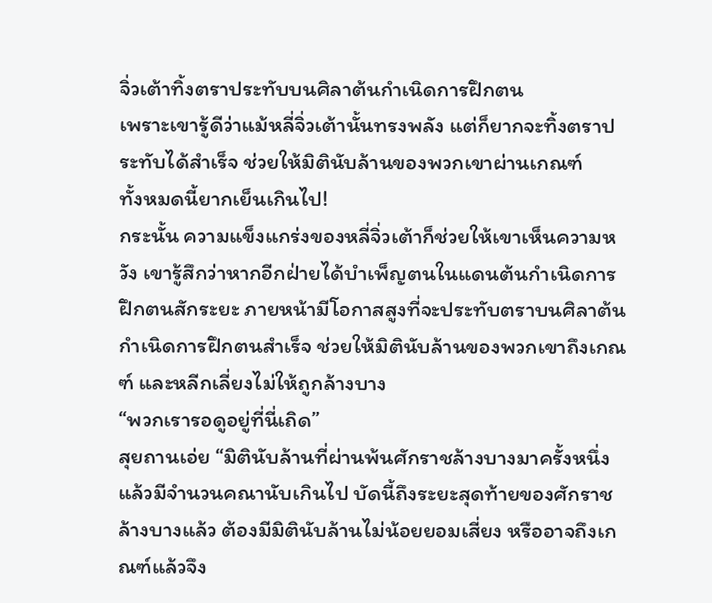จิ่วเต้าทิ้งตราประทับบนศิลาต้นกำเนิดการฝึกตน
เพราะเขารู้ดีว่าแม้หลี่จิ่วเต้านั้นทรงพลัง แต่ก็ยากจะทิ้งตราประทับได้สำเร็จ ช่วยให้มิตินับล้านของพวกเขาผ่านเกณฑ์
ทั้งหมดนี้ยากเย็นเกินไป!
กระนั้น ความแข็งแกร่งของหลี่จิ่วเต้าก็ช่วยให้เขาเห็นความหวัง เขารู้สึกว่าหากอีกฝ่ายได้บำเพ็ญตนในแดนต้นกำเนิดการฝึกตนสักระยะ ภายหน้ามีโอกาสสูงที่จะประทับตราบนศิลาต้นกำเนิดการฝึกตนสำเร็จ ช่วยให้มิตินับล้านของพวกเขาถึงเกณฑ์ และหลีกเลี่ยงไม่ให้ถูกล้างบาง
“พวกเรารอดูอยู่ที่นี่เถิด”
สุยถานเอ่ย “มิตินับล้านที่ผ่านพ้นศักราชล้างบางมาครั้งหนึ่งแล้วมีจำนวนคณานับเกินไป บัดนี้ถึงระยะสุดท้ายของศักราชล้างบางแล้ว ต้องมีมิตินับล้านไม่น้อยยอมเสี่ยง หรืออาจถึงเกณฑ์แล้วจึง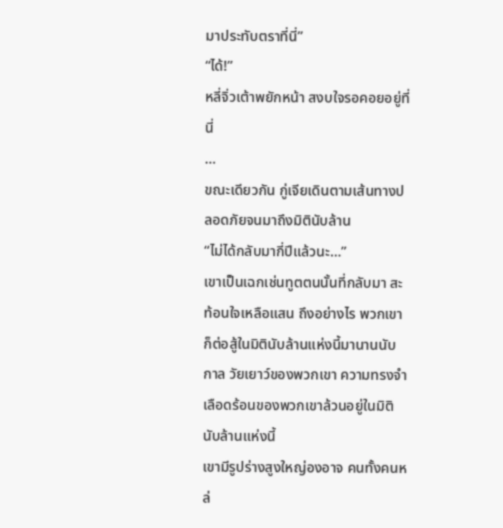มาประทับตราที่นี่”
“ได้!”
หลี่จิ่วเต้าพยักหน้า สงบใจรอคอยอยู่ที่นี่
…
ขณะเดียวกัน กู่เจียเดินตามเส้นทางปลอดภัยจนมาถึงมิตินับล้าน
“ไม่ได้กลับมากี่ปีแล้วนะ…”
เขาเป็นเฉกเช่นทูตตนนั้นที่กลับมา สะท้อนใจเหลือแสน ถึงอย่างไร พวกเขาก็ต่อสู้ในมิตินับล้านแห่งนี้มานานนับกาล วัยเยาว์ของพวกเขา ความทรงจำเลือดร้อนของพวกเขาล้วนอยู่ในมิตินับล้านแห่งนี้
เขามีรูปร่างสูงใหญ่องอาจ คนทั้งคนหล่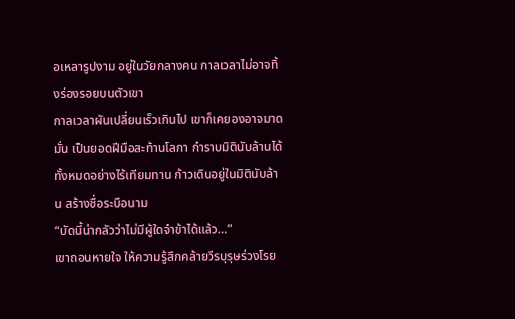อเหลารูปงาม อยู่ในวัยกลางคน กาลเวลาไม่อาจทิ้งร่องรอยบนตัวเขา
กาลเวลาผันเปลี่ยนเร็วเกินไป เขาก็เคยองอาจมาดมั่น เป็นยอดฝีมือสะท้านโลกา กำราบมิตินับล้านได้ทั้งหมดอย่างไร้เทียมทาน ก้าวเดินอยู่ในมิตินับล้าน สร้างชื่อระบือนาม
“บัดนี้น่ากลัวว่าไม่มีผู้ใดจำข้าได้แล้ว…”
เขาถอนหายใจ ให้ความรู้สึกคล้ายวีรบุรุษร่วงโรย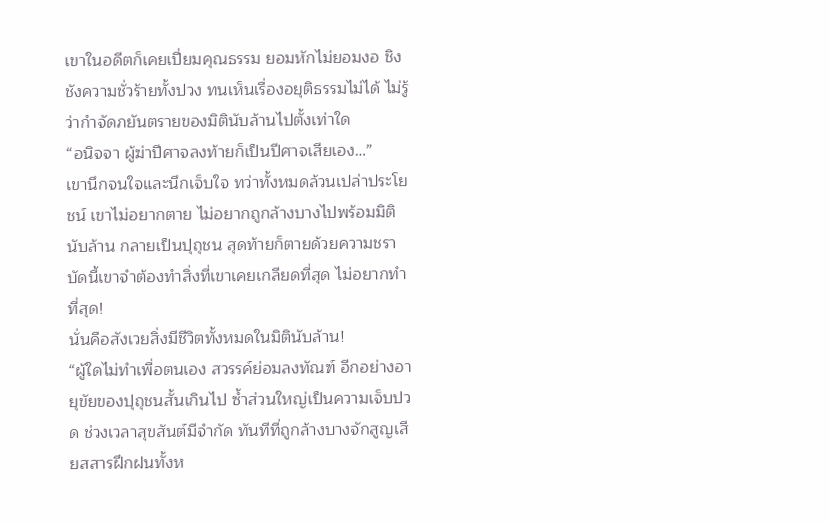เขาในอดีตก็เคยเปี่ยมคุณธรรม ยอมหักไม่ยอมงอ ชิงชังความชั่วร้ายทั้งปวง ทนเห็นเรื่องอยุติธรรมไม่ได้ ไม่รู้ว่ากำจัดภยันตรายของมิตินับล้านไปตั้งเท่าใด
“อนิจจา ผู้ฆ่าปีศาจลงท้ายก็เป็นปีศาจเสียเอง…”
เขานึกจนใจและนึกเจ็บใจ ทว่าทั้งหมดล้วนเปล่าประโยชน์ เขาไม่อยากตาย ไม่อยากถูกล้างบางไปพร้อมมิตินับล้าน กลายเป็นปุถุชน สุดท้ายก็ตายด้วยความชรา
บัดนี้เขาจำต้องทำสิ่งที่เขาเคยเกลียดที่สุด ไม่อยากทำที่สุด!
นั่นคือสังเวยสิ่งมีชีวิตทั้งหมดในมิตินับล้าน!
“ผู้ใดไม่ทำเพื่อตนเอง สวรรค์ย่อมลงทัณฑ์ อีกอย่างอายุขัยของปุถุชนสั้นเกินไป ซ้ำส่วนใหญ่เป็นความเจ็บปวด ช่วงเวลาสุขสันต์มีจำกัด ทันทีที่ถูกล้างบางจักสูญเสียสสารฝึกฝนทั้งห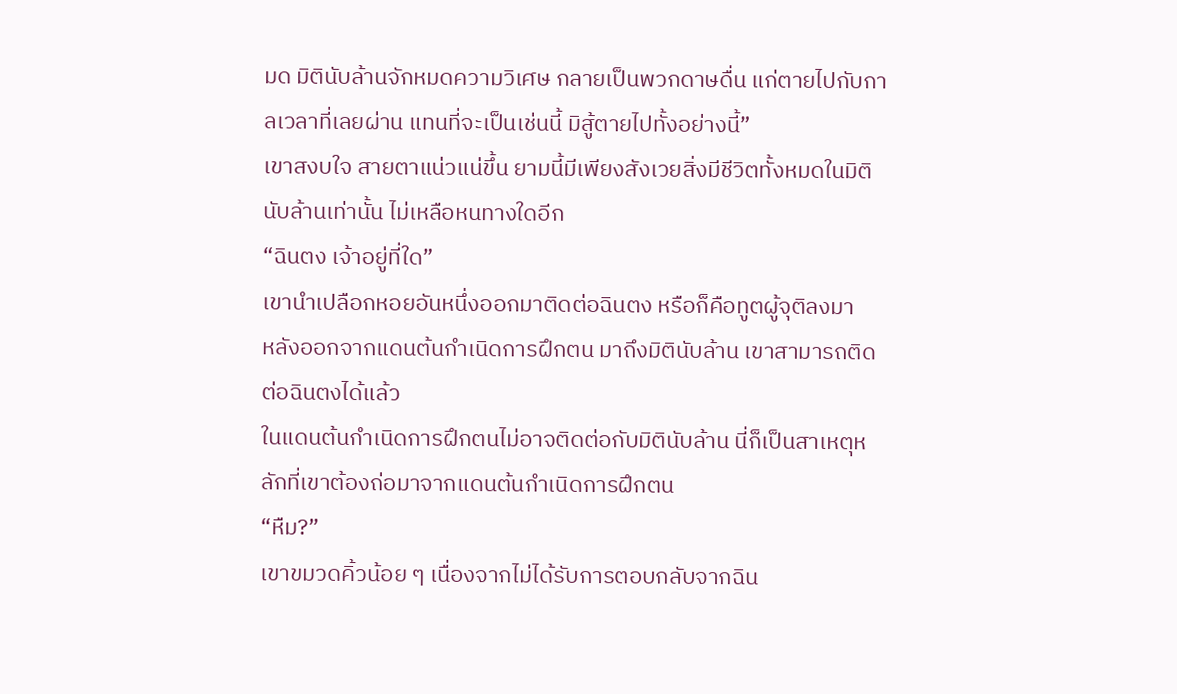มด มิตินับล้านจักหมดความวิเศษ กลายเป็นพวกดาษดื่น แก่ตายไปกับกาลเวลาที่เลยผ่าน แทนที่จะเป็นเช่นนี้ มิสู้ตายไปทั้งอย่างนี้”
เขาสงบใจ สายตาแน่วแน่ขึ้น ยามนี้มีเพียงสังเวยสิ่งมีชีวิตทั้งหมดในมิตินับล้านเท่านั้น ไม่เหลือหนทางใดอีก
“ฉินตง เจ้าอยู่ที่ใด”
เขานำเปลือกหอยอันหนึ่งออกมาติดต่อฉินตง หรือก็คือทูตผู้จุติลงมา
หลังออกจากแดนต้นกำเนิดการฝึกตน มาถึงมิตินับล้าน เขาสามารถติดต่อฉินตงได้แล้ว
ในแดนต้นกำเนิดการฝึกตนไม่อาจติดต่อกับมิตินับล้าน นี่ก็เป็นสาเหตุหลักที่เขาต้องถ่อมาจากแดนต้นกำเนิดการฝึกตน
“หืม?”
เขาขมวดคิ้วน้อย ๆ เนื่องจากไม่ได้รับการตอบกลับจากฉิน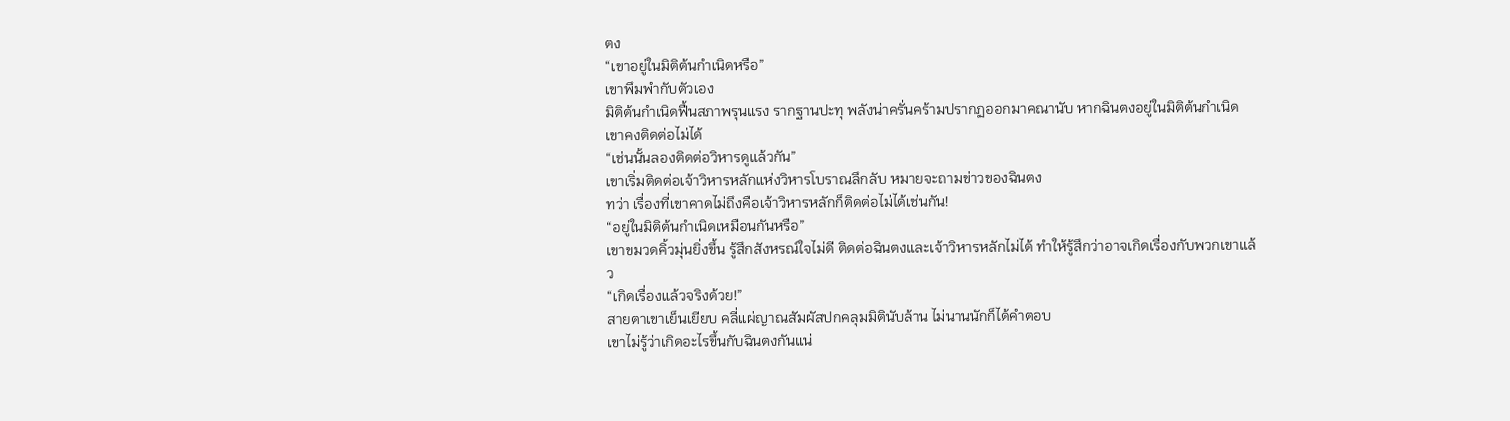ตง
“เขาอยู่ในมิติต้นกำเนิดหรือ”
เขาพึมพำกับตัวเอง
มิติต้นกำเนิดฟื้นสภาพรุนแรง รากฐานปะทุ พลังน่าครั่นคร้ามปรากฏออกมาคณานับ หากฉินตงอยู่ในมิติต้นกำเนิด เขาคงติดต่อไม่ได้
“เช่นนั้นลองติดต่อวิหารดูแล้วกัน”
เขาเริ่มติดต่อเจ้าวิหารหลักแห่งวิหารโบราณลึกลับ หมายจะถามข่าวของฉินตง
ทว่า เรื่องที่เขาคาดไม่ถึงคือเจ้าวิหารหลักก็ติดต่อไม่ได้เช่นกัน!
“อยู่ในมิติต้นกำเนิดเหมือนกันหรือ”
เขาขมวดคิ้วมุ่นยิ่งขึ้น รู้สึกสังหรณ์ใจไม่ดี ติดต่อฉินตงและเจ้าวิหารหลักไม่ได้ ทำให้รู้สึกว่าอาจเกิดเรื่องกับพวกเขาแล้ว
“เกิดเรื่องแล้วจริงด้วย!”
สายตาเขาเย็นเยียบ คลี่แผ่ญาณสัมผัสปกคลุมมิตินับล้าน ไม่นานนักก็ได้คำตอบ
เขาไม่รู้ว่าเกิดอะไรขึ้นกับฉินตงกันแน่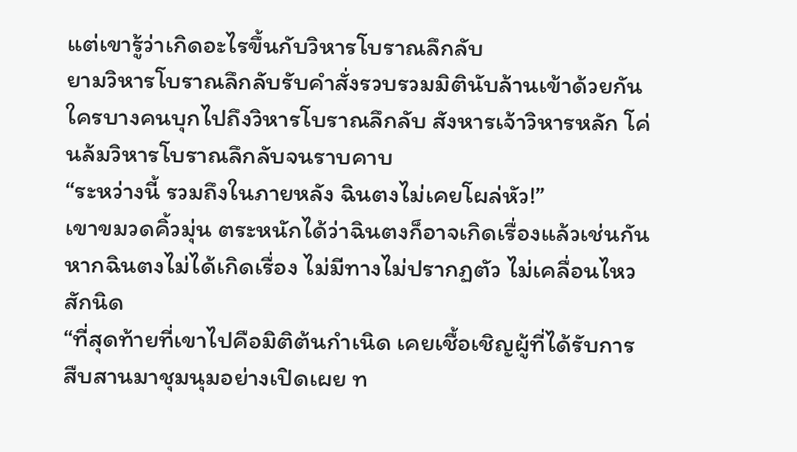แต่เขารู้ว่าเกิดอะไรขึ้นกับวิหารโบราณลึกลับ
ยามวิหารโบราณลึกลับรับคำสั่งรวบรวมมิตินับล้านเข้าด้วยกัน ใครบางคนบุกไปถึงวิหารโบราณลึกลับ สังหารเจ้าวิหารหลัก โค่นล้มวิหารโบราณลึกลับจนราบคาบ
“ระหว่างนี้ รวมถึงในภายหลัง ฉินตงไม่เคยโผล่หัว!”
เขาขมวดคิ้วมุ่น ตระหนักได้ว่าฉินตงก็อาจเกิดเรื่องแล้วเช่นกัน
หากฉินตงไม่ได้เกิดเรื่อง ไม่มีทางไม่ปรากฏตัว ไม่เคลื่อนไหวสักนิด
“ที่สุดท้ายที่เขาไปคือมิติต้นกำเนิด เคยเชื้อเชิญผู้ที่ได้รับการสืบสานมาชุมนุมอย่างเปิดเผย ท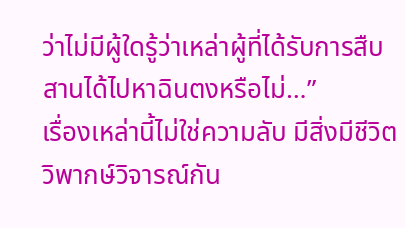ว่าไม่มีผู้ใดรู้ว่าเหล่าผู้ที่ได้รับการสืบสานได้ไปหาฉินตงหรือไม่…”
เรื่องเหล่านี้ไม่ใช่ความลับ มีสิ่งมีชีวิตวิพากษ์วิจารณ์กัน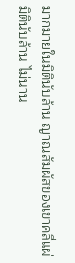มากมายในมิตินับล้าน ญาณสัมผัสของเขาคลี่แผ่มิตินับล้าน ไม่นาน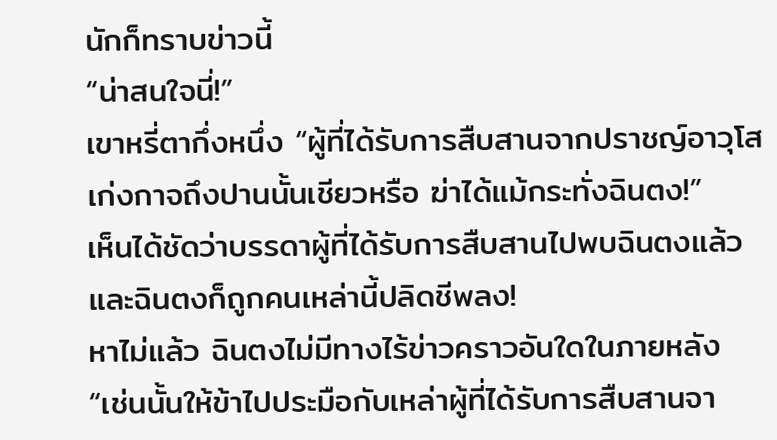นักก็ทราบข่าวนี้
“น่าสนใจนี่!”
เขาหรี่ตากึ่งหนึ่ง “ผู้ที่ได้รับการสืบสานจากปราชญ์อาวุโสเก่งกาจถึงปานนั้นเชียวหรือ ฆ่าได้แม้กระทั่งฉินตง!”
เห็นได้ชัดว่าบรรดาผู้ที่ได้รับการสืบสานไปพบฉินตงแล้ว และฉินตงก็ถูกคนเหล่านี้ปลิดชีพลง!
หาไม่แล้ว ฉินตงไม่มีทางไร้ข่าวคราวอันใดในภายหลัง
“เช่นนั้นให้ข้าไปประมือกับเหล่าผู้ที่ได้รับการสืบสานจา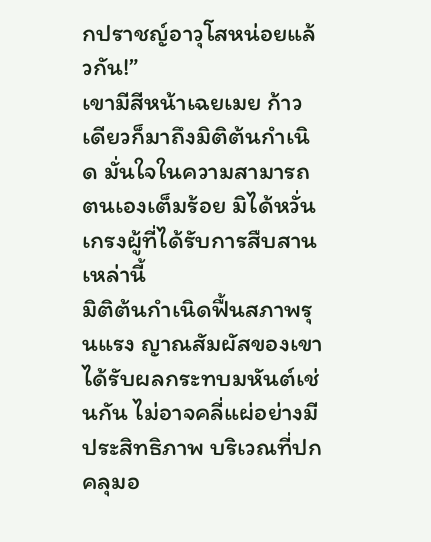กปราชญ์อาวุโสหน่อยแล้วกัน!”
เขามีสีหน้าเฉยเมย ก้าวเดียวก็มาถึงมิติต้นกำเนิด มั่นใจในความสามารถตนเองเต็มร้อย มิได้หวั่นเกรงผู้ที่ได้รับการสืบสานเหล่านี้
มิติต้นกำเนิดฟื้นสภาพรุนแรง ญาณสัมผัสของเขาได้รับผลกระทบมหันต์เช่นกัน ไม่อาจคลี่แผ่อย่างมีประสิทธิภาพ บริเวณที่ปกคลุมอ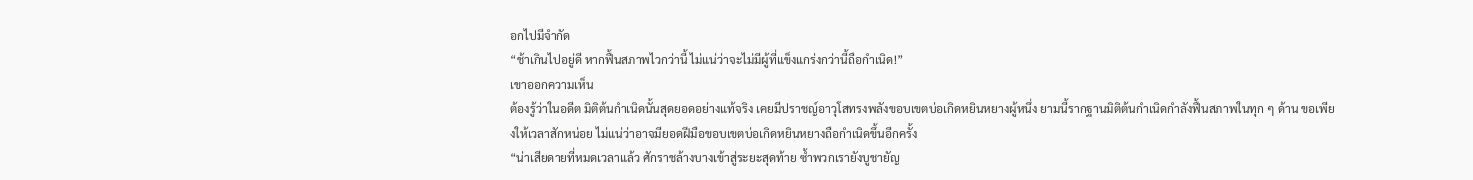อกไปมีจำกัด
“ช้าเกินไปอยู่ดี หากฟื้นสภาพไวกว่านี้ ไม่แน่ว่าจะไม่มีผู้ที่แข็งแกร่งกว่านี้ถือกำเนิด!”
เขาออกความเห็น
ต้องรู้ว่าในอดีต มิติต้นกำเนิดนั้นสุดยอดอย่างแท้จริง เคยมีปราชญ์อาวุโสทรงพลังขอบเขตบ่อเกิดหยินหยางผู้หนึ่ง ยามนี้รากฐานมิติต้นกำเนิดกำลังฟื้นสภาพในทุก ๆ ด้าน ขอเพียงให้เวลาสักหน่อย ไม่แน่ว่าอาจมียอดฝีมือขอบเขตบ่อเกิดหยินหยางถือกำเนิดขึ้นอีกครั้ง
“น่าเสียดายที่หมดเวลาแล้ว ศักราชล้างบางเข้าสู่ระยะสุดท้าย ซ้ำพวกเรายังบูชายัญ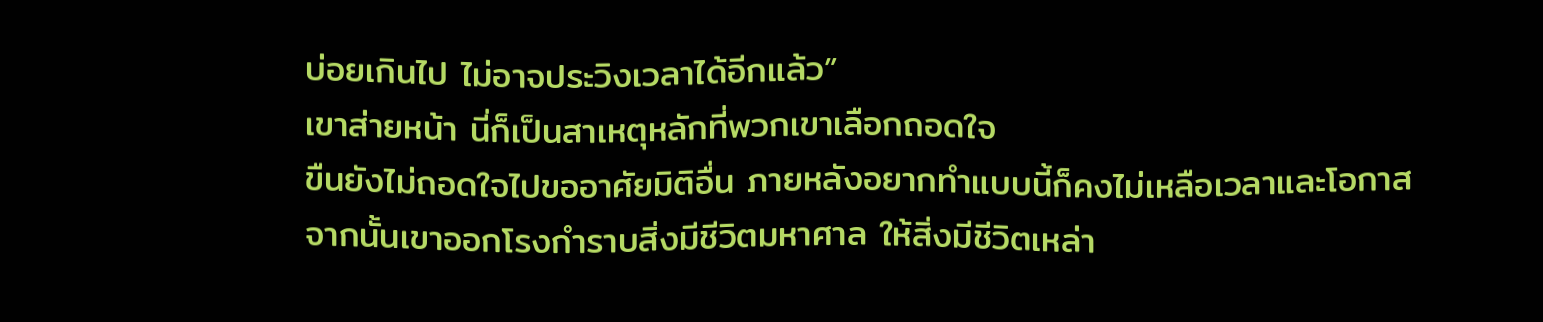บ่อยเกินไป ไม่อาจประวิงเวลาได้อีกแล้ว”
เขาส่ายหน้า นี่ก็เป็นสาเหตุหลักที่พวกเขาเลือกถอดใจ
ขืนยังไม่ถอดใจไปขออาศัยมิติอื่น ภายหลังอยากทำแบบนี้ก็คงไม่เหลือเวลาและโอกาส
จากนั้นเขาออกโรงกำราบสิ่งมีชีวิตมหาศาล ให้สิ่งมีชีวิตเหล่า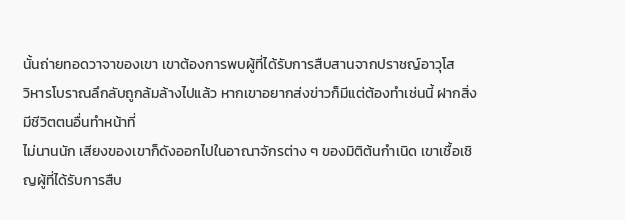นั้นถ่ายทอดวาจาของเขา เขาต้องการพบผู้ที่ได้รับการสืบสานจากปราชญ์อาวุโส
วิหารโบราณลึกลับถูกล้มล้างไปแล้ว หากเขาอยากส่งข่าวก็มีแต่ต้องทำเช่นนี้ ฝากสิ่งมีชีวิตตนอื่นทำหน้าที่
ไม่นานนัก เสียงของเขาก็ดังออกไปในอาณาจักรต่าง ๆ ของมิติต้นกำเนิด เขาเชื้อเชิญผู้ที่ได้รับการสืบ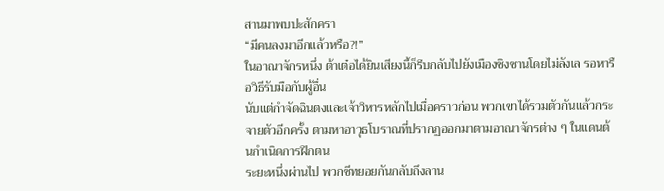สานมาพบปะสักครา
“มีคนลงมาอีกแล้วหรือ?!”
ในอาณาจักรหนึ่ง ต้าเต๋อได้ยินเสียงนี้ก็รีบกลับไปยังเมืองชิงซานโดยไม่ลังเล รอหารือวิธีรับมือกับผู้อื่น
นับแต่กำจัดฉินตงและเจ้าวิหารหลักไปเมื่อคราวก่อน พวกเขาได้รวมตัวกันแล้วกระจายตัวอีกครั้ง ตามหาอาวุธโบราณที่ปรากฏออกมาตามอาณาจักรต่าง ๆ ในแดนต้นกำเนิดการฝึกตน
ระยะหนึ่งผ่านไป พวกซีทยอยกันกลับถึงลาน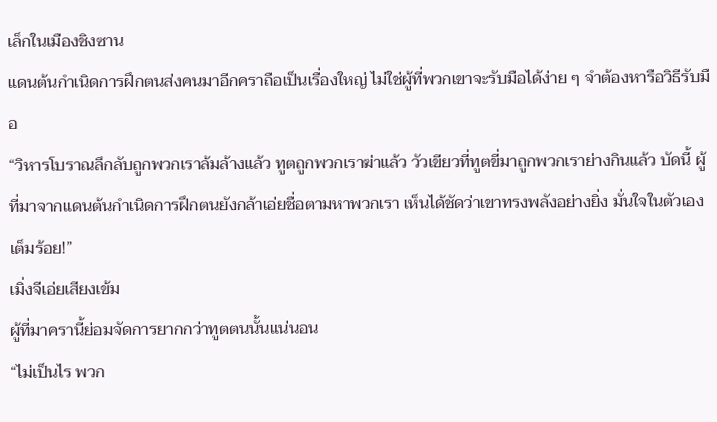เล็กในเมืองชิงซาน
แดนต้นกำเนิดการฝึกตนส่งคนมาอีกคราถือเป็นเรื่องใหญ่ ไม่ใช่ผู้ที่พวกเขาจะรับมือได้ง่าย ๆ จำต้องหารือวิธีรับมือ
“วิหารโบราณลึกลับถูกพวกเราล้มล้างแล้ว ทูตถูกพวกเราฆ่าแล้ว วัวเขียวที่ทูตขี่มาถูกพวกเราย่างกินแล้ว บัดนี้ ผู้ที่มาจากแดนต้นกำเนิดการฝึกตนยังกล้าเอ่ยชื่อตามหาพวกเรา เห็นได้ชัดว่าเขาทรงพลังอย่างยิ่ง มั่นใจในตัวเองเต็มร้อย!”
เมิ่งจีเอ่ยเสียงเข้ม
ผู้ที่มาครานี้ย่อมจัดการยากกว่าทูตตนนั้นแน่นอน
“ไม่เป็นไร พวก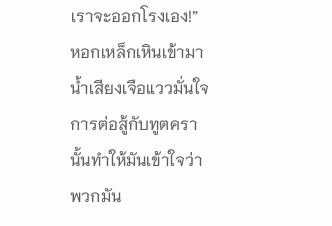เราจะออกโรงเอง!”
หอกเหล็กเหินเข้ามา น้ำเสียงเจือแววมั่นใจ การต่อสู้กับทูตครานั้นทำให้มันเข้าใจว่าพวกมัน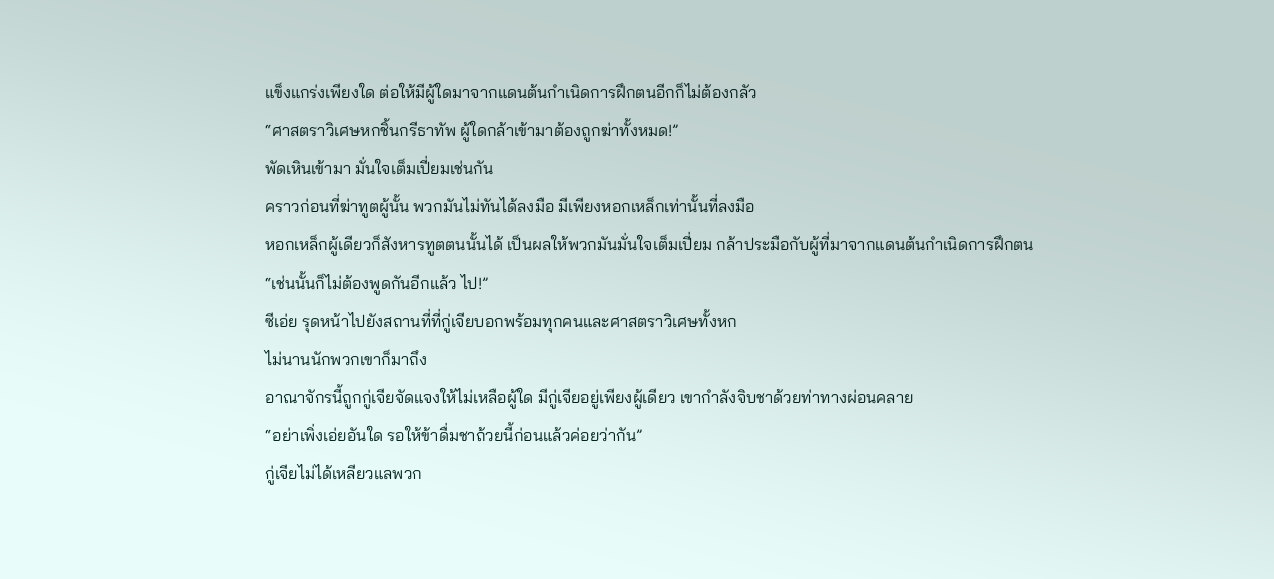แข็งแกร่งเพียงใด ต่อให้มีผู้ใดมาจากแดนต้นกำเนิดการฝึกตนอีกก็ไม่ต้องกลัว
“ศาสตราวิเศษหกชิ้นกรีธาทัพ ผู้ใดกล้าเข้ามาต้องถูกฆ่าทั้งหมด!”
พัดเหินเข้ามา มั่นใจเต็มเปี่ยมเช่นกัน
คราวก่อนที่ฆ่าทูตผู้นั้น พวกมันไม่ทันได้ลงมือ มีเพียงหอกเหล็กเท่านั้นที่ลงมือ
หอกเหล็กผู้เดียวก็สังหารทูตตนนั้นได้ เป็นผลให้พวกมันมั่นใจเต็มเปี่ยม กล้าประมือกับผู้ที่มาจากแดนต้นกำเนิดการฝึกตน
“เช่นนั้นก็ไม่ต้องพูดกันอีกแล้ว ไป!”
ซีเอ่ย รุดหน้าไปยังสถานที่ที่กู่เจียบอกพร้อมทุกคนและศาสตราวิเศษทั้งหก
ไม่นานนักพวกเขาก็มาถึง
อาณาจักรนี้ถูกกู่เจียจัดแจงให้ไม่เหลือผู้ใด มีกู่เจียอยู่เพียงผู้เดียว เขากำลังจิบชาด้วยท่าทางผ่อนคลาย
“อย่าเพิ่งเอ่ยอันใด รอให้ข้าดื่มชาถ้วยนี้ก่อนแล้วค่อยว่ากัน”
กู่เจียไม่ได้เหลียวแลพวก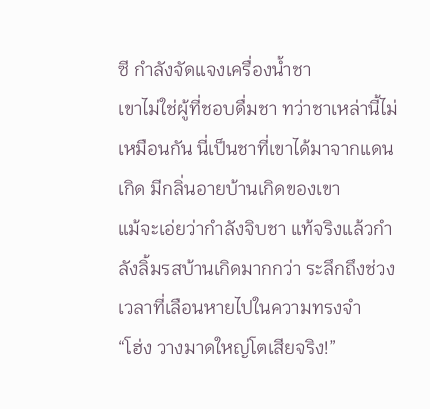ซี กำลังจัดแจงเครื่องน้ำชา
เขาไม่ใช่ผู้ที่ชอบดื่มชา ทว่าชาเหล่านี้ไม่เหมือนกัน นี่เป็นชาที่เขาได้มาจากแดนเกิด มีกลิ่นอายบ้านเกิดของเขา
แม้จะเอ่ยว่ากำลังจิบชา แท้จริงแล้วกำลังลิ้มรสบ้านเกิดมากกว่า ระลึกถึงช่วงเวลาที่เลือนหายไปในความทรงจำ
“โฮ่ง วางมาดใหญ่โตเสียจริง!”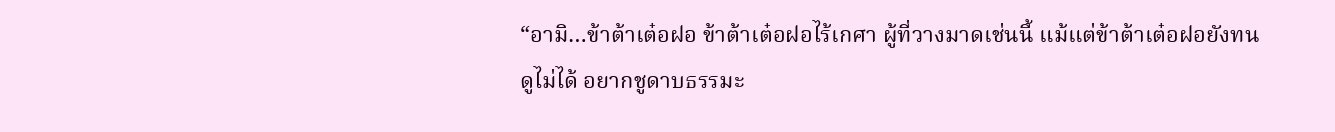“อามิ…ข้าต้าเต๋อฝอ ข้าต้าเต๋อฝอไร้เกศา ผู้ที่วางมาดเช่นนี้ แม้แต่ข้าต้าเต๋อฝอยังทนดูไม่ได้ อยากชูดาบธรรมะ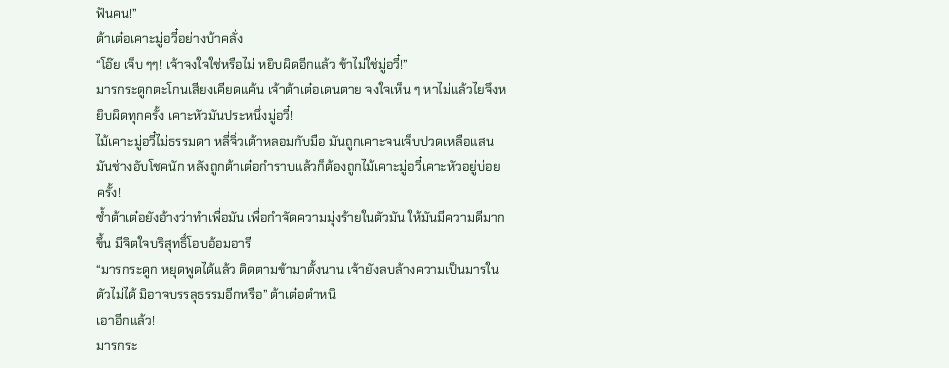ฟันคน!”
ต้าเต๋อเคาะมู่อวี๋อย่างบ้าคลั่ง
“โอ๊ย เจ็บ ๆๆ! เจ้าจงใจใช่หรือไม่ หยิบผิดอีกแล้ว ข้าไม่ใช่มู่อวี๋!”
มารกระดูกตะโกนเสียงเคียดแค้น เจ้าต้าเต๋อเดนตาย จงใจเห็น ๆ หาไม่แล้วไยจึงหยิบผิดทุกครั้ง เคาะหัวมันประหนึ่งมู่อวี๋!
ไม้เคาะมู่อวี๋ไม่ธรรมดา หลี่จิ่วเต้าหลอมกับมือ มันถูกเคาะจนเจ็บปวดเหลือแสน มันช่างอับโชคนัก หลังถูกต้าเต๋อกำราบแล้วก็ต้องถูกไม้เคาะมู่อวี๋เคาะหัวอยู่บ่อยครั้ง!
ซ้ำต้าเต๋อยังอ้างว่าทำเพื่อมัน เพื่อกำจัดความมุ่งร้ายในตัวมัน ให้มันมีความดีมากขึ้น มีจิตใจบริสุทธิ์โอบอ้อมอารี
“มารกระดูก หยุดพูดได้แล้ว ติดตามข้ามาตั้งนาน เจ้ายังลบล้างความเป็นมารในตัวไม่ได้ มิอาจบรรลุธรรมอีกหรือ” ต้าเต๋อตำหนิ
เอาอีกแล้ว!
มารกระ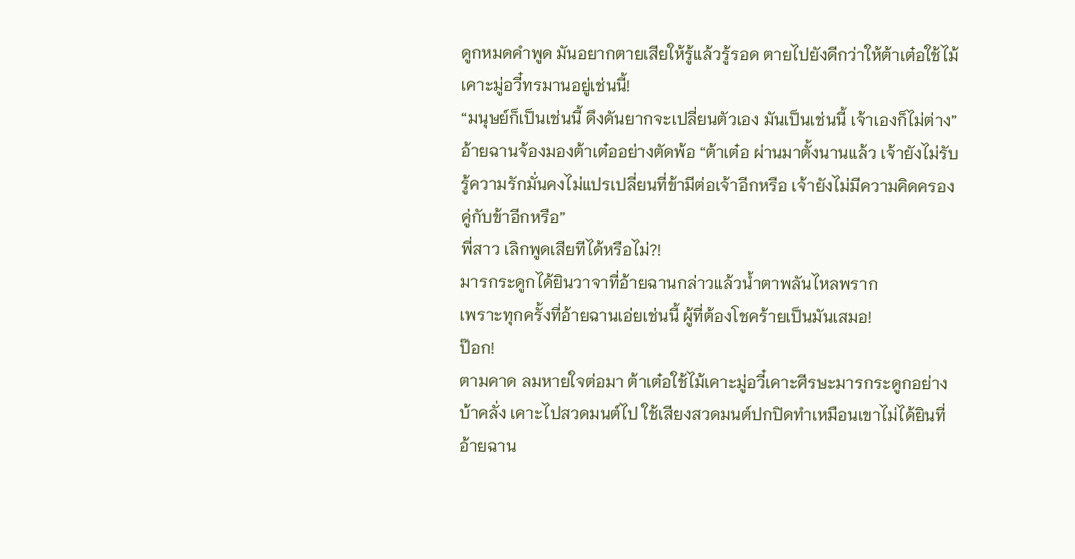ดูกหมดคำพูด มันอยากตายเสียให้รู้แล้วรู้รอด ตายไปยังดีกว่าให้ต้าเต๋อใช้ไม้เคาะมู่อวี๋ทรมานอยู่เช่นนี้!
“มนุษย์ก็เป็นเช่นนี้ ดึงดันยากจะเปลี่ยนตัวเอง มันเป็นเช่นนี้ เจ้าเองก็ไม่ต่าง”
อ้ายฉานจ้องมองต้าเต๋ออย่างตัดพ้อ “ต้าเต๋อ ผ่านมาตั้งนานแล้ว เจ้ายังไม่รับรู้ความรักมั่นคงไม่แปรเปลี่ยนที่ข้ามีต่อเจ้าอีกหรือ เจ้ายังไม่มีความคิดครองคู่กับข้าอีกหรือ”
พี่สาว เลิกพูดเสียทีได้หรือไม่?!
มารกระดูกได้ยินวาจาที่อ้ายฉานกล่าวแล้วน้ำตาพลันไหลพราก
เพราะทุกครั้งที่อ้ายฉานเอ่ยเช่นนี้ ผู้ที่ต้องโชคร้ายเป็นมันเสมอ!
ป๊อก!
ตามคาด ลมหายใจต่อมา ต้าเต๋อใช้ไม้เคาะมู่อวี๋เคาะศีรษะมารกระดูกอย่างบ้าคลั่ง เคาะไปสวดมนต์ไป ใช้เสียงสวดมนต์ปกปิดทำเหมือนเขาไม่ได้ยินที่อ้ายฉาน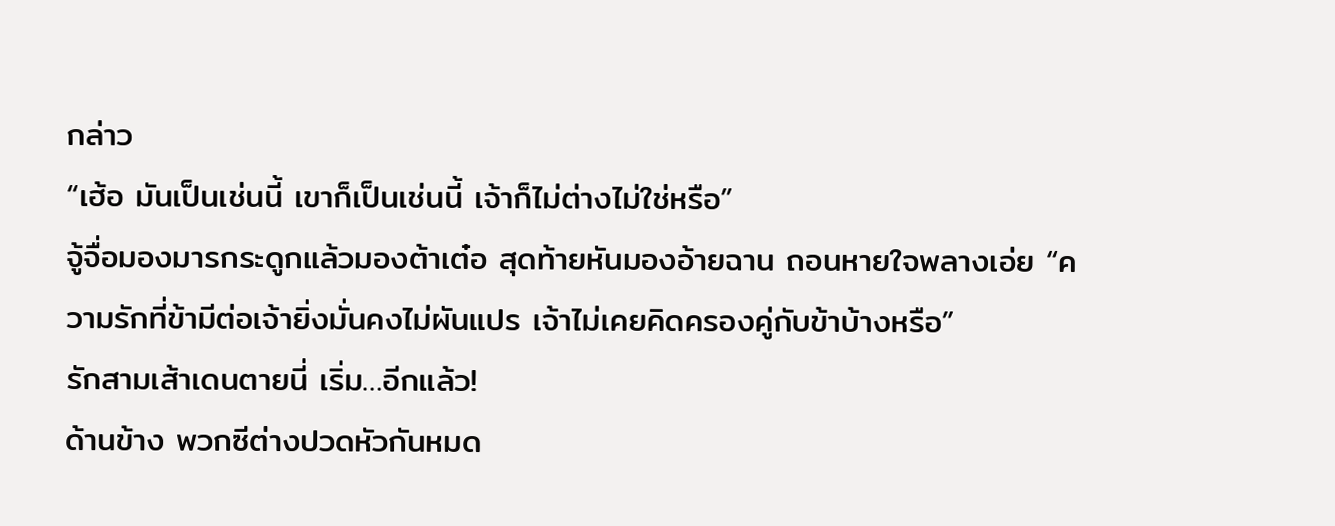กล่าว
“เฮ้อ มันเป็นเช่นนี้ เขาก็เป็นเช่นนี้ เจ้าก็ไม่ต่างไม่ใช่หรือ”
จู้จื่อมองมารกระดูกแล้วมองต้าเต๋อ สุดท้ายหันมองอ้ายฉาน ถอนหายใจพลางเอ่ย “ความรักที่ข้ามีต่อเจ้ายิ่งมั่นคงไม่ผันแปร เจ้าไม่เคยคิดครองคู่กับข้าบ้างหรือ”
รักสามเส้าเดนตายนี่ เริ่ม…อีกแล้ว!
ด้านข้าง พวกซีต่างปวดหัวกันหมด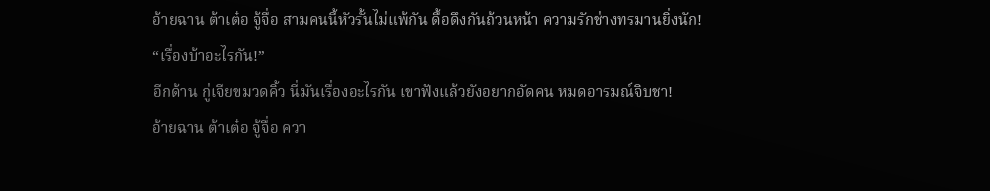อ้ายฉาน ต้าเต๋อ จู้จื่อ สามคนนี้หัวรั้นไม่แพ้กัน ดื้อดึงกันถ้วนหน้า ความรักช่างทรมานยิ่งนัก!
“เรื่องบ้าอะไรกัน!”
อีกด้าน กู่เจียขมวดคิ้ว นี่มันเรื่องอะไรกัน เขาฟังแล้วยังอยากอัดคน หมดอารมณ์จิบชา!
อ้ายฉาน ต้าเต๋อ จู้จื่อ ควา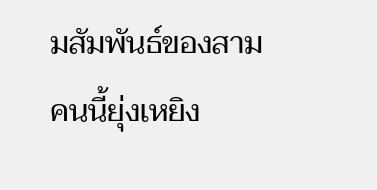มสัมพันธ์ของสามคนนี้ยุ่งเหยิง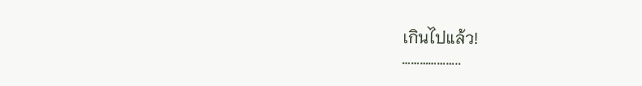เกินไปแล้ว!
………………..